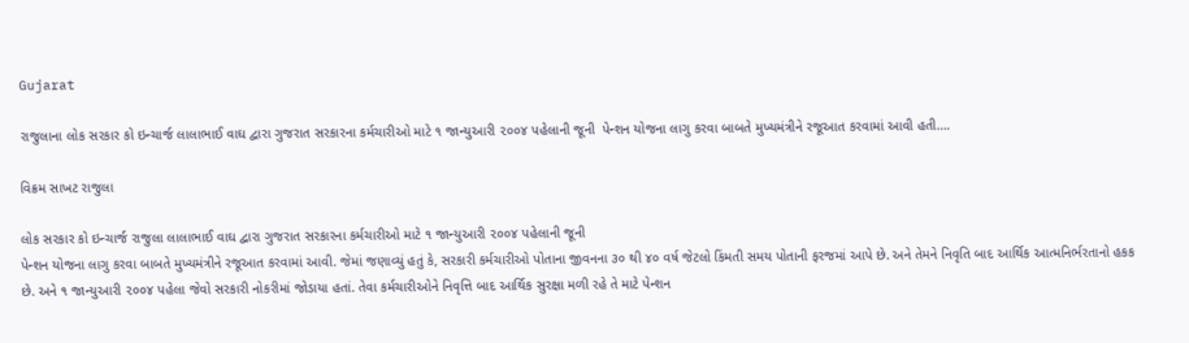Gujarat

રાજુલાના લોક સરકાર કો ઇન્ચાર્જ લાલાભાઈ વાઘ દ્વારા ગુજરાત સરકારના કર્મચારીઓ માટે ૧ જાન્યુઆરી ૨૦૦૪ પહેલાની જૂની  પેન્શન યોજના લાગુ કરવા બાબતે મુખ્યમંત્રીને રજૂઆત કરવામાં આવી હતી….

વિક્રમ સાખટ રાજુલા

લોક સરકાર કો ઇન્ચાર્જ રાજુલા લાલાભાઈ વાઘ દ્વારા ગુજરાત સરકારના કર્મચારીઓ માટે ૧ જાન્યુઆરી ૨૦૦૪ પહેલાની જૂની
પેન્શન યોજના લાગુ કરવા બાબતે મુખ્યમંત્રીને રજૂઆત કરવામાં આવી. જેમાં જણાવ્યું હતું કે, સરકારી કર્મચારીઓ પોતાના જીવનના ૩૦ થી ૪૦ વર્ષ જેટલો કિંમતી સમય પોતાની ફરજમાં આપે છે. અને તેમને નિવૃતિ બાદ આર્થિક આત્મનિર્ભરતાનો હકક છે. અને ૧ જાન્યુઆરી ૨૦૦૪ પહેલા જેવો સરકારી નોકરીમાં જોડાયા હતાં. તેવા કર્મચારીઓને નિવૃત્તિ બાદ આર્થિક સુરક્ષા મળી રહે તે માટે પેન્શન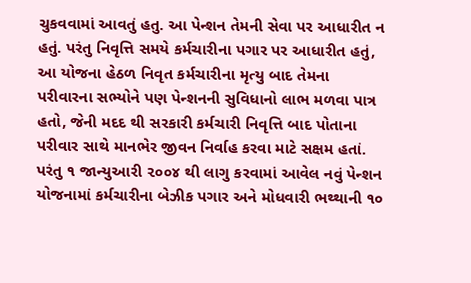ચુકવવામાં આવતું હતુ. આ પેન્શન તેમની સેવા પર આધારીત ન હતું. પરંતુ નિવૃત્તિ સમયે કર્મચારીના પગાર પર આધારીત હતું, આ યોજના હેઠળ નિવૃત કર્મચારીના મૃત્યુ બાદ તેમના પરીવારના સભ્યોને પણ પેન્શનની સુવિધાનો લાભ મળવા પાત્ર હતો, જેની મદદ થી સરકારી કર્મચારી નિવૃત્તિ બાદ પોતાના પરીવાર સાથે માનભેર જીવન નિર્વાહ કરવા માટે સક્ષમ હતાં. પરંતુ ૧ જાન્યુઆરી ૨૦૦૪ થી લાગુ કરવામાં આવેલ નવું પેન્શન યોજનામાં કર્મચારીના બેઝીક પગાર અને મોધવારી ભથ્થાની ૧૦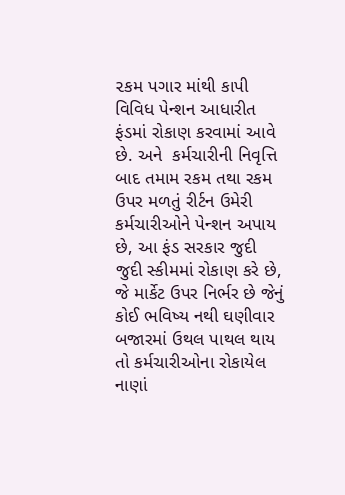૨કમ પગાર માંથી કાપી વિવિધ પેન્શન આધારીત ફંડમાં રોકાણ કરવામાં આવે છે. અને  કર્મચારીની નિવૃત્તિ બાદ તમામ રકમ તથા રકમ ઉપર મળતું રીર્ટન ઉમેરી કર્મચારીઓને પેન્શન અપાય છે, આ ફંડ સરકાર જુદી જુદી સ્કીમમાં રોકાણ કરે છે, જે માર્કેટ ઉપર નિર્ભર છે જેનું કોઈ ભવિષ્ય નથી ઘણીવાર બજારમાં ઉથલ પાથલ થાય તો કર્મચારીઓના રોકાયેલ નાણાં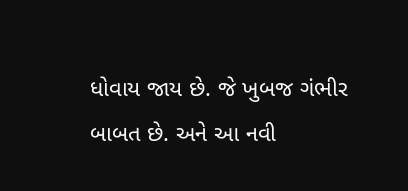ધોવાય જાય છે. જે ખુબજ ગંભીર બાબત છે. અને આ નવી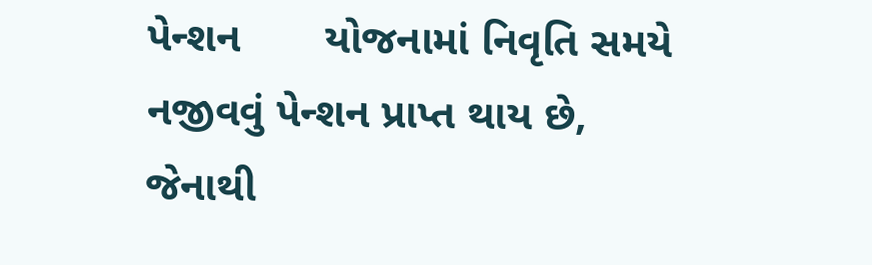પેન્શન       યોજનામાં નિવૃતિ સમયે નજીવવું પેન્શન પ્રાપ્ત થાય છે, જેનાથી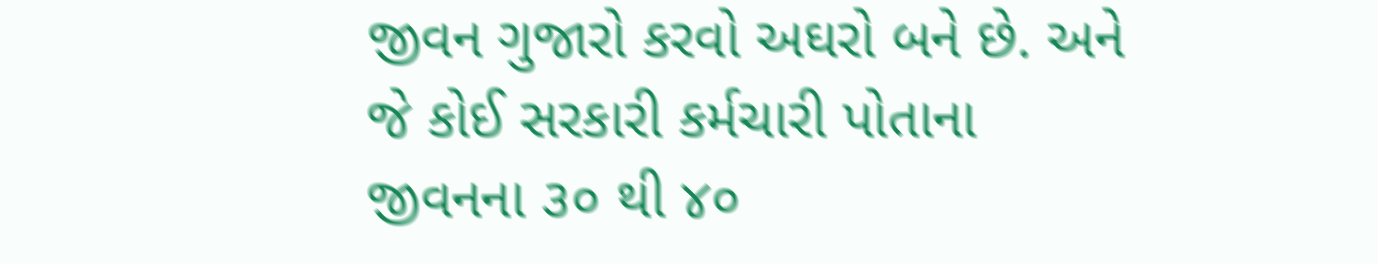જીવન ગુજારો કરવો અઘરો બને છે. અને જે કોઈ સરકારી કર્મચારી પોતાના જીવનના ૩૦ થી ૪૦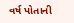વર્ષ પોતાની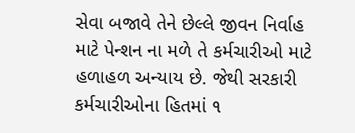સેવા બજાવે તેને છેલ્લે જીવન નિર્વાહ માટે પેન્શન ના મળે તે કર્મચારીઓ માટે હળાહળ અન્યાય છે. જેથી સરકારી કર્મચારીઓના હિતમાં ૧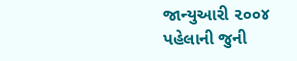જાન્યુઆરી ૨૦૦૪ પહેલાની જુની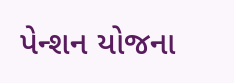પેન્શન યોજના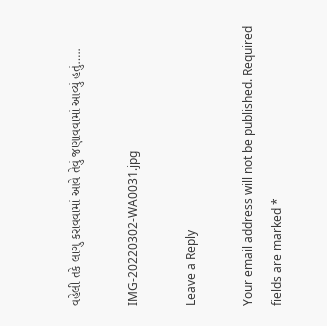વહેલી તકે લાગુ કરાવવામાં આવે તેવું જણાવવામાં આવ્યું હતું…..

IMG-20220302-WA0031.jpg

Leave a Reply

Your email address will not be published. Required fields are marked *